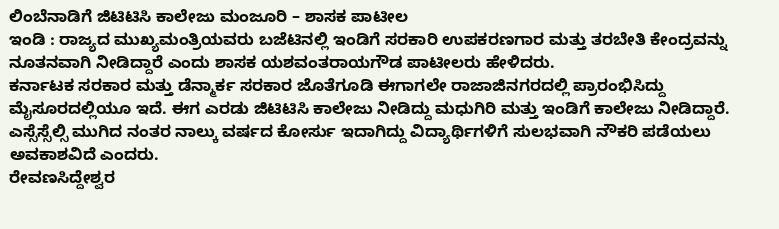ಲಿಂಬೆನಾಡಿಗೆ ಜಿಟಿಟಿಸಿ ಕಾಲೇಜು ಮಂಜೂರಿ – ಶಾಸಕ ಪಾಟೀಲ
ಇಂಡಿ : ರಾಜ್ಯದ ಮುಖ್ಯಮಂತ್ರಿಯವರು ಬಜೆಟಿನಲ್ಲಿ ಇಂಡಿಗೆ ಸರಕಾರಿ ಉಪಕರಣಗಾರ ಮತ್ತು ತರಬೇತಿ ಕೇಂದ್ರವನ್ನು ನೂತನವಾಗಿ ನೀಡಿದ್ದಾರೆ ಎಂದು ಶಾಸಕ ಯಶವಂತರಾಯಗೌಡ ಪಾಟೀಲರು ಹೇಳಿದರು.
ಕರ್ನಾಟಕ ಸರಕಾರ ಮತ್ತು ಡೆನ್ಮಾರ್ಕ ಸರಕಾರ ಜೊತೆಗೂಡಿ ಈಗಾಗಲೇ ರಾಜಾಜಿನಗರದಲ್ಲಿ ಪ್ರಾರಂಭಿಸಿದ್ದು ಮೈಸೂರದಲ್ಲಿಯೂ ಇದೆ. ಈಗ ಎರಡು ಜಿಟಿಟಿಸಿ ಕಾಲೇಜು ನೀಡಿದ್ದು ಮಧುಗಿರಿ ಮತ್ತು ಇಂಡಿಗೆ ಕಾಲೇಜು ನೀಡಿದ್ದಾರೆ. ಎಸ್ಸೆಸ್ಸೆಲ್ಸಿ ಮುಗಿದ ನಂತರ ನಾಲ್ಕು ವರ್ಷದ ಕೋರ್ಸು ಇದಾಗಿದ್ದು ವಿದ್ಯಾರ್ಥಿಗಳಿಗೆ ಸುಲಭವಾಗಿ ನೌಕರಿ ಪಡೆಯಲು ಅವಕಾಶವಿದೆ ಎಂದರು.
ರೇವಣಸಿದ್ದೇಶ್ವರ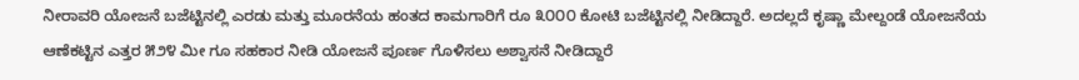ನೀರಾವರಿ ಯೋಜನೆ ಬಜೆಟ್ಟಿನಲ್ಲಿ ಎರಡು ಮತ್ತು ಮೂರನೆಯ ಹಂತದ ಕಾಮಗಾರಿಗೆ ರೂ ೩೦೦೦ ಕೋಟಿ ಬಜೆಟ್ಟಿನಲ್ಲಿ ನೀಡಿದ್ದಾರೆ. ಅದಲ್ಲದೆ ಕೃಷ್ಣಾ ಮೇಲ್ದಂಡೆ ಯೋಜನೆಯ ಆಣೆಕಟ್ಟಿನ ಎತ್ತರ ೫೨೪ ಮೀ ಗೂ ಸಹಕಾರ ನೀಡಿ ಯೋಜನೆ ಪೂರ್ಣ ಗೊಳಿಸಲು ಅಶ್ವಾಸನೆ ನೀಡಿದ್ದಾರೆ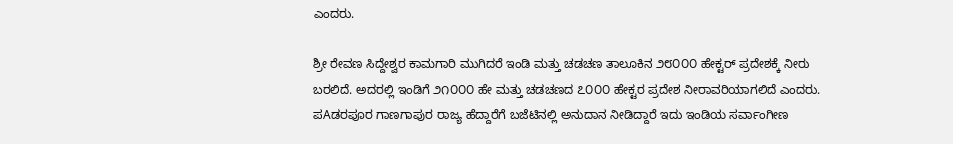ಎಂದರು.

ಶ್ರೀ ರೇವಣ ಸಿದ್ದೇಶ್ವರ ಕಾಮಗಾರಿ ಮುಗಿದರೆ ಇಂಡಿ ಮತ್ತು ಚಡಚಣ ತಾಲೂಕಿನ ೨೮೦೦೦ ಹೇಕ್ಟರ್ ಪ್ರದೇಶಕ್ಕೆ ನೀರು ಬರಲಿದೆ. ಅದರಲ್ಲಿ ಇಂಡಿಗೆ ೨೧೦೦೦ ಹೇ ಮತ್ತು ಚಡಚಣದ ೭೦೦೦ ಹೇಕ್ಟರ ಪ್ರದೇಶ ನೀರಾವರಿಯಾಗಲಿದೆ ಎಂದರು.
ಪAಡರಪೂರ ಗಾಣಗಾಪುರ ರಾಜ್ಯ ಹೆದ್ದಾರೆಗೆ ಬಜೆಟಿನಲ್ಲಿ ಅನುದಾನ ನೀಡಿದ್ದಾರೆ ಇದು ಇಂಡಿಯ ಸರ್ವಾಂಗೀಣ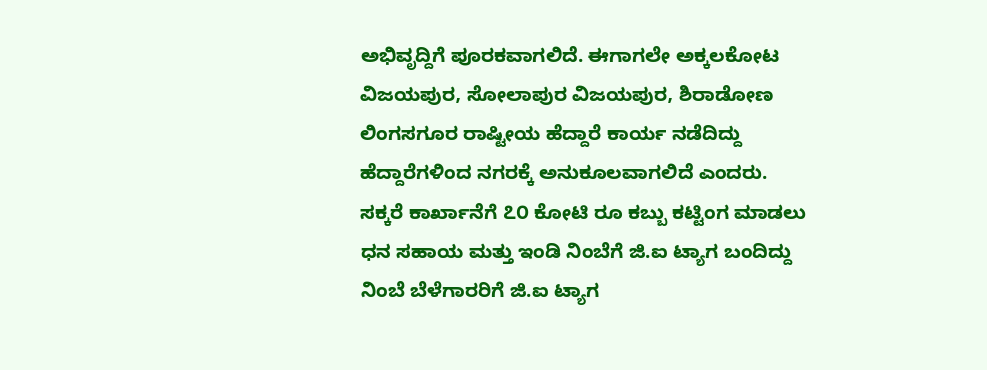ಅಭಿವೃದ್ದಿಗೆ ಪೂರಕವಾಗಲಿದೆ. ಈಗಾಗಲೇ ಅಕ್ಕಲಕೋಟ ವಿಜಯಪುರ, ಸೋಲಾಪುರ ವಿಜಯಪುರ, ಶಿರಾಡೋಣ ಲಿಂಗಸಗೂರ ರಾಷ್ಟೀಯ ಹೆದ್ದಾರೆ ಕಾರ್ಯ ನಡೆದಿದ್ದು ಹೆದ್ದಾರೆಗಳಿಂದ ನಗರಕ್ಕೆ ಅನುಕೂಲವಾಗಲಿದೆ ಎಂದರು.
ಸಕ್ಕರೆ ಕಾರ್ಖಾನೆಗೆ ೭೦ ಕೋಟಿ ರೂ ಕಬ್ಬು ಕಟ್ಟಿಂಗ ಮಾಡಲು ಧನ ಸಹಾಯ ಮತ್ತು ಇಂಡಿ ನಿಂಬೆಗೆ ಜಿ.ಐ ಟ್ಯಾಗ ಬಂದಿದ್ದು ನಿಂಬೆ ಬೆಳೆಗಾರರಿಗೆ ಜಿ.ಐ ಟ್ಯಾಗ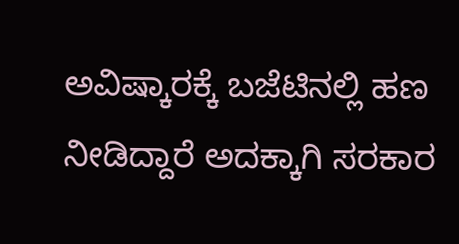ಅವಿಷ್ಕಾರಕ್ಕೆ ಬಜೆಟಿನಲ್ಲಿ ಹಣ ನೀಡಿದ್ದಾರೆ ಅದಕ್ಕಾಗಿ ಸರಕಾರ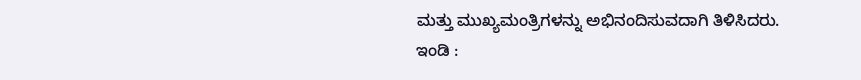ಮತ್ತು ಮುಖ್ಯಮಂತ್ರಿಗಳನ್ನು ಅಭಿನಂದಿಸುವದಾಗಿ ತಿಳಿಸಿದರು.
ಇಂಡಿ :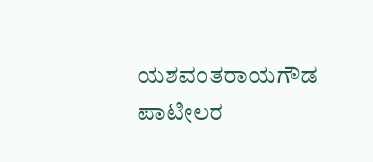ಯಶವಂತರಾಯಗೌಡ ಪಾಟೀಲರ